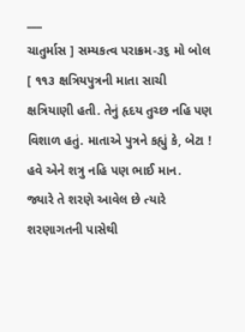___
ચાતુર્માસ ] સમ્યકત્વ પરાક્રમ-૩૬ મો બોલ
[ ૧૧૩ ક્ષત્રિયપુત્રની માતા સાચી ક્ષત્રિયાણી હતી. તેનું હૃદય તુચ્છ નહિ પણ વિશાળ હતું. માતાએ પુત્રને કહ્યું કે, બેટા ! હવે એને શત્રુ નહિ પણ ભાઈ માન.
જ્યારે તે શરણે આવેલ છે ત્યારે શરણાગતની પાસેથી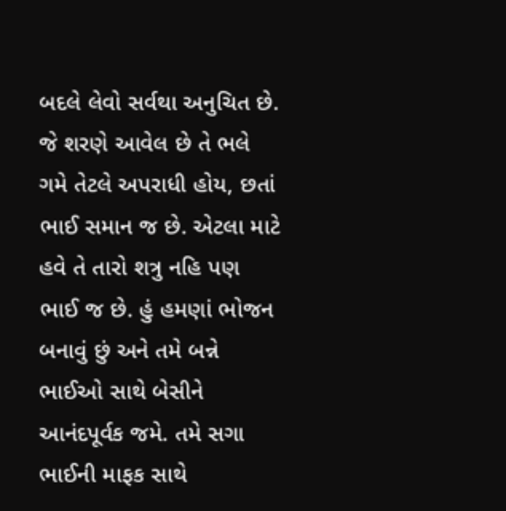બદલે લેવો સર્વથા અનુચિત છે. જે શરણે આવેલ છે તે ભલે ગમે તેટલે અપરાધી હોય, છતાં ભાઈ સમાન જ છે. એટલા માટે હવે તે તારો શત્રુ નહિ પણ ભાઈ જ છે. હું હમણાં ભોજન બનાવું છું અને તમે બન્ને ભાઈઓ સાથે બેસીને આનંદપૂર્વક જમે. તમે સગા ભાઈની માફક સાથે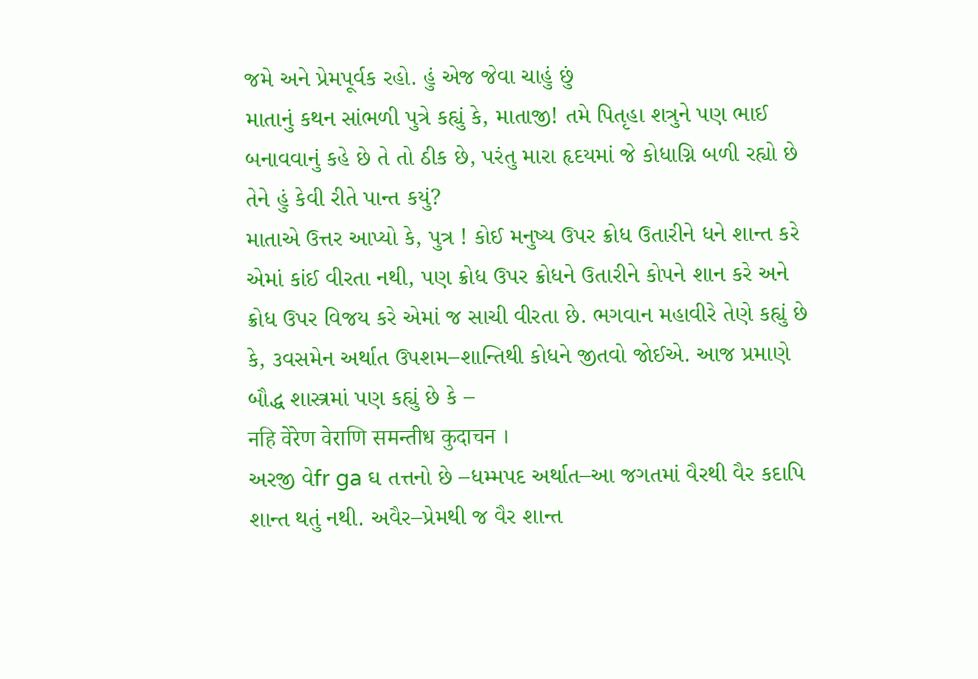જમે અને પ્રેમપૂર્વક રહો. હું એજ જેવા ચાહું છું
માતાનું કથન સાંભળી પુત્રે કહ્યું કે, માતાજી! તમે પિતૃહા શત્રુને પણ ભાઈ બનાવવાનું કહે છે તે તો ઠીક છે, પરંતુ મારા હૃદયમાં જે કોધાગ્નિ બળી રહ્યો છે તેને હું કેવી રીતે પાન્ત કયું?
માતાએ ઉત્તર આપ્યો કે, પુત્ર ! કોઈ મનુષ્ય ઉપર ક્રોધ ઉતારીને ધને શાન્ત કરે એમાં કાંઈ વીરતા નથી, પણ ક્રોધ ઉપર ક્રોધને ઉતારીને કોપને શાન કરે અને ક્રોધ ઉપર વિજય કરે એમાં જ સાચી વીરતા છે. ભગવાન મહાવીરે તેણે કહ્યું છે કે, ૩વસમેન અર્થાત ઉપશમ–શાન્તિથી કોધને જીતવો જોઈએ. આજ પ્રમાણે બૌદ્ધ શાસ્ત્રમાં પણ કહ્યું છે કે –
नहि वेरेण वेराणि समन्तीध कुदाचन ।
અરજી વેfr ga ઘ તત્તનો છે –ધમ્મપદ અર્થાત–આ જગતમાં વૈરથી વૈર કદાપિ શાન્ત થતું નથી. અવૈર–પ્રેમથી જ વૈર શાન્ત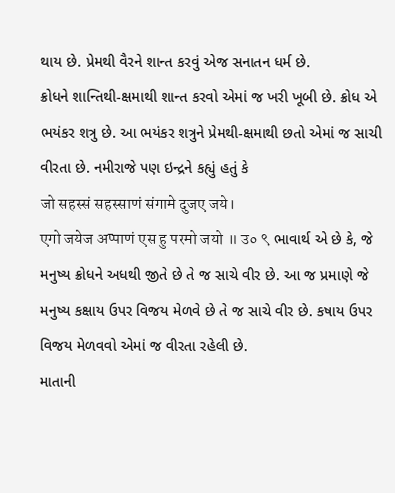થાય છે. પ્રેમથી વૈરને શાન્ત કરવું એજ સનાતન ધર્મ છે.
ક્રોધને શાન્તિથી-ક્ષમાથી શાન્ત કરવો એમાં જ ખરી ખૂબી છે. ક્રોધ એ ભયંકર શત્રુ છે. આ ભયંકર શત્રુને પ્રેમથી-ક્ષમાથી છતો એમાં જ સાચી વીરતા છે. નમીરાજે પણ ઇન્દ્રને કહ્યું હતું કે
जो सहस्सं सहस्साणं संगामे दुजए जये।
एगो जयेज अप्पाणं एस हु परमो जयो ॥ उ० ९ ભાવાર્થ એ છે કે, જે મનુષ્ય ક્રોધને અધથી જીતે છે તે જ સાચે વીર છે. આ જ પ્રમાણે જે મનુષ્ય કક્ષાય ઉપર વિજય મેળવે છે તે જ સાચે વીર છે. કષાય ઉપર વિજય મેળવવો એમાં જ વીરતા રહેલી છે.
માતાની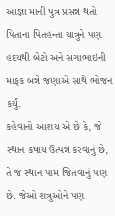આજ્ઞા માની પુત્ર પ્રસન્ન થતો પિતાના પિતહન્તા યાત્રુને પણ હદયથી બેટો અને સગાભાઇની માફક બન્ને જણાએ સાથે ભોજન કર્યું.
કહેવાનો આશય એ છે કે, જે સ્થાન કષાય ઉત્પન્ન કરવાનું છે, તે જ સ્થાન પામ જિતવાનું પણ છે. જેઓ શત્રુઓને પણ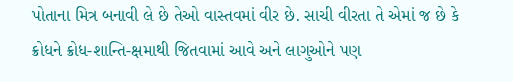પોતાના મિત્ર બનાવી લે છે તેઓ વાસ્તવમાં વીર છે. સાચી વીરતા તે એમાં જ છે કે ક્રોધને ક્રોધ-શાન્તિ-ક્ષમાથી જિતવામાં આવે અને લાગુઓને પણ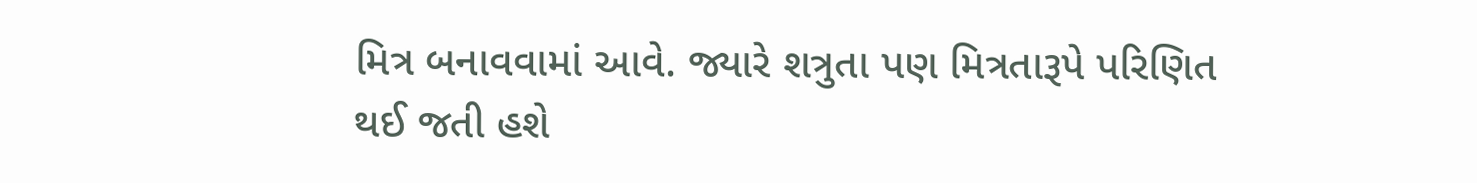મિત્ર બનાવવામાં આવે. જ્યારે શત્રુતા પણ મિત્રતારૂપે પરિણિત થઈ જતી હશે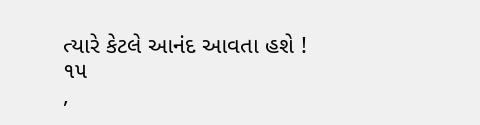ત્યારે કેટલે આનંદ આવતા હશે !
૧૫
,